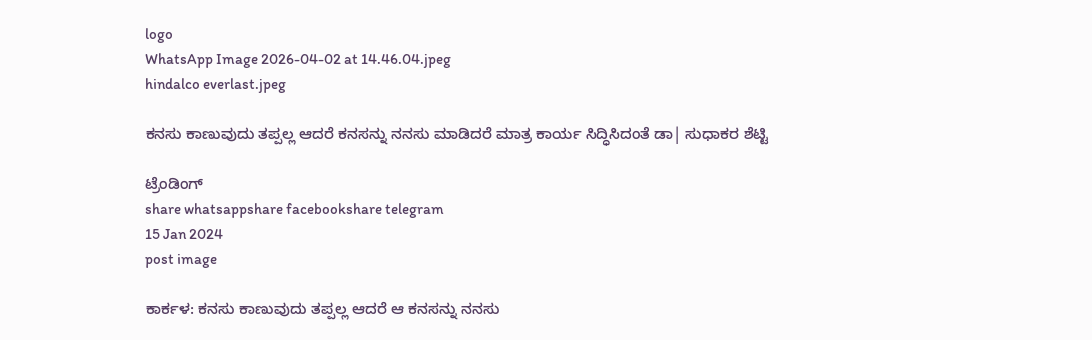logo
WhatsApp Image 2026-04-02 at 14.46.04.jpeg
hindalco everlast.jpeg

ಕನಸು ಕಾಣುವುದು ತಪ್ಪಲ್ಲ ಆದರೆ ಕನಸನ್ನು ನನಸು ಮಾಡಿದರೆ ಮಾತ್ರ ಕಾರ್ಯ ಸಿದ್ಧಿಸಿದಂತೆ ಡಾ| ಸುಧಾಕರ ಶೆಟ್ಟಿ

ಟ್ರೆಂಡಿಂಗ್
share whatsappshare facebookshare telegram
15 Jan 2024
post image

ಕಾರ್ಕಳ: ಕನಸು ಕಾಣುವುದು ತಪ್ಪಲ್ಲ ಆದರೆ ಆ ಕನಸನ್ನು ನನಸು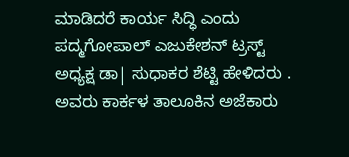ಮಾಡಿದರೆ ಕಾರ್ಯ ಸಿದ್ಧಿ ಎಂದು  ಪದ್ಮಗೋಪಾಲ್ ಎಜುಕೇಶನ್ ಟ್ರಸ್ಟ್  ಅಧ್ಯಕ್ಷ ಡಾ| ಸುಧಾಕರ ಶೆಟ್ಟಿ ಹೇಳಿದರು . ಅವರು ಕಾರ್ಕಳ ತಾಲೂಕಿನ ಅಜೆಕಾರು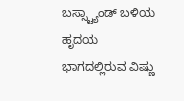ಬಸ್ಸ್ಟ್ಯಾಂಡ್ ಬಳಿಯ  ಹೃದಯ ಭಾಗದಲ್ಲಿರುವ ವಿಷ್ಣು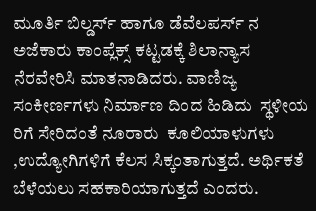ಮೂರ್ತಿ ಬಿಲ್ಡರ್ಸ್ ಹಾಗೂ ಡೆವೆಲಪರ್ಸ್ ನ ಅಜೆಕಾರು ಕಾಂಪ್ಲೆಕ್ಸ್ ಕಟ್ಟಡಕ್ಕೆ ಶಿಲಾನ್ಯಾಸ ನೆರವೇರಿಸಿ ಮಾತನಾಡಿದರು. ವಾಣಿಜ್ಯ ಸಂಕೀರ್ಣಗಳು ನಿರ್ಮಾಣ ದಿಂದ ಹಿಡಿದು  ಸ್ಥಳೀಯ ರಿಗೆ ಸೇರಿದಂತೆ ನೂರಾರು  ಕೂಲಿಯಾಳುಗಳು ,ಉದ್ಯೋಗಿಗಳಿಗೆ ಕೆಲಸ ಸಿಕ್ಕಂತಾಗುತ್ತದೆ. ಅರ್ಥಿಕತೆ ಬೆಳೆಯಲು ಸಹಕಾರಿಯಾಗುತ್ತದೆ ಎಂದರು.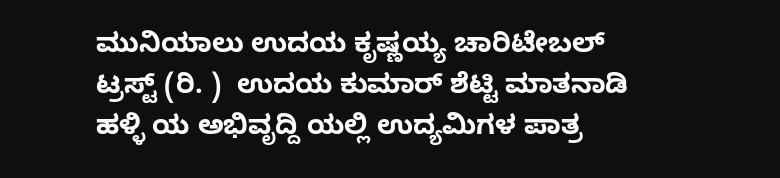ಮುನಿಯಾಲು ಉದಯ ಕೃಷ್ಣಯ್ಯ ಚಾರಿಟೇಬಲ್ ಟ್ರಸ್ಟ್ (ರಿ. )  ಉದಯ ಕುಮಾರ್ ಶೆಟ್ಟಿ ಮಾತನಾಡಿ  ಹಳ್ಳಿ ಯ ಅಭಿವೃದ್ದಿ ಯಲ್ಲಿ ಉದ್ಯಮಿಗಳ ಪಾತ್ರ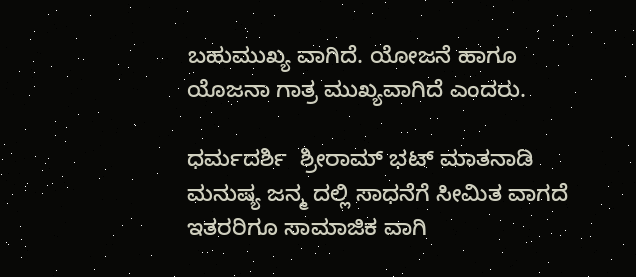ಬಹುಮುಖ್ಯ ವಾಗಿದೆ. ಯೋಜನೆ ಹಾಗೂ ಯೊಜನಾ ಗಾತ್ರ ಮುಖ್ಯವಾಗಿದೆ ಎಂದರು.

ಧರ್ಮದರ್ಶಿ  ಶ್ರೀರಾಮ್ ಭಟ್ ಮಾತನಾಡಿ  ಮನುಷ್ಯ ಜನ್ಮ ದಲ್ಲಿ ಸಾಧನೆಗೆ ಸೀಮಿತ ವಾಗದೆ ಇತರರಿಗೂ ಸಾಮಾಜಿಕ ವಾಗಿ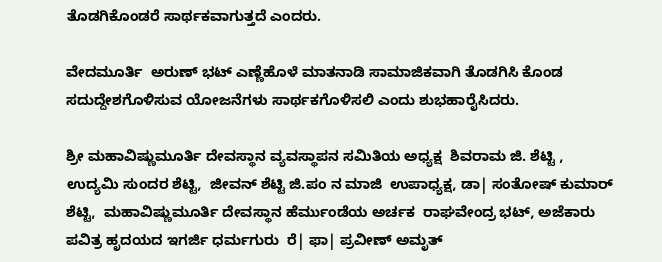ತೊಡಗಿಕೊಂಡರೆ ಸಾರ್ಥಕವಾಗುತ್ತದೆ ಎಂದರು.

ವೇದಮೂರ್ತಿ  ಅರುಣ್ ಭಟ್ ಎಣ್ಣೆಹೊಳೆ ಮಾತನಾಡಿ ಸಾಮಾಜಿಕವಾಗಿ ತೊಡಗಿಸಿ ಕೊಂಡ  ಸದುದ್ದೇಶಗೊಳಿಸುವ ಯೋಜನೆಗಳು ಸಾರ್ಥಕಗೊಳಿಸಲಿ ಎಂದು ‌ಶುಭಹಾರೈಸಿದರು.

ಶ್ರೀ ಮಹಾವಿಷ್ಣುಮೂರ್ತಿ ದೇವಸ್ಥಾನ ವ್ಯವಸ್ಥಾಪನ ಸಮಿತಿಯ ಅಧ್ಯಕ್ಷ  ಶಿವರಾಮ ಜಿ. ಶೆಟ್ಟಿ , ಉದ್ಯಮಿ ಸುಂದರ ಶೆಟ್ಟಿ,  ಜೀವನ್ ಶೆಟ್ಟಿ ಜಿ.ಪಂ ನ ಮಾಜಿ  ಉಪಾಧ್ಯಕ್ಷ, ಡಾ| ಸಂತೋಷ್ ಕುಮಾರ್ ಶೆಟ್ಟಿ,  ಮಹಾವಿಷ್ಣುಮೂರ್ತಿ ದೇವಸ್ಥಾನ ಹೆರ್ಮುಂಡೆಯ ಅರ್ಚಕ‌  ರಾಘವೇಂದ್ರ ಭಟ್, ಅಜೆಕಾರು ಪವಿತ್ರ ಹೃದಯದ ಇಗರ್ಜಿ ಧರ್ಮಗುರು  ರೆ| ಫಾ| ಪ್ರವೀಣ್ ಅಮೃತ್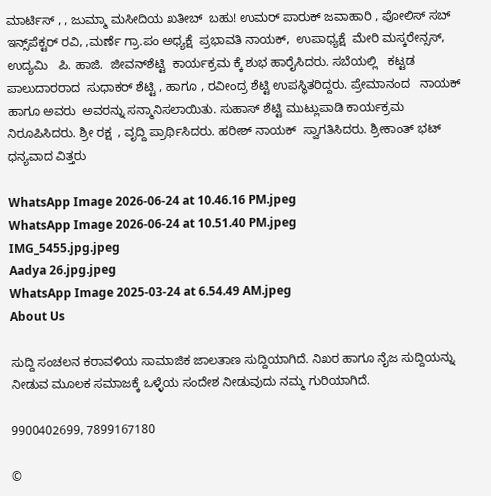ಮಾರ್ಟಿಸ್ , , ಜುಮ್ಮಾ ಮಸೀದಿಯ ಖತೀಬ್  ಬಹು! ಉಮರ್ ಪಾರುಕ್ ಜವಾಹಾರಿ , ಪೋಲಿಸ್ ಸಬ್ ಇನ್ಸ್‌ಪೆಕ್ಟರ್ ರವಿ, ,ಮರ್ಣೆ ಗ್ರಾ.ಪಂ ಅಧ್ಯಕ್ಷೆ  ಪ್ರಭಾವತಿ ನಾಯಕ್,  ಉಪಾಧ್ಯಕ್ಷೆ  ಮೇರಿ ಮಸ್ಕರೇನ್ಸಸ್, ಉದ್ಯಮಿ   ಪಿ. ಹಾಜಿ.  ಜೀವನ್‌ಶೆಟ್ಟಿ  ಕಾರ್ಯಕ್ರಮ ಕ್ಕೆ ಶುಭ ಹಾರೈಸಿದರು. ಸಬೆಯಲ್ಲಿ   ಕಟ್ಟಡ   ಪಾಲುದಾರರಾದ  ಸುಧಾಕರ್ ಶೆಟ್ಟಿ , ಹಾಗೂ , ರವೀಂದ್ರ ‌ಶೆಟ್ಟಿ ಉಪಸ್ಥಿತರಿದ್ದರು. ಪ್ರೇಮಾನಂದ   ನಾಯಕ್ ಹಾಗೂ ಅವರು  ಅವರನ್ನು ಸನ್ಮಾನಿಸಲಾಯಿತು. ಸುಹಾಸ್ ಶೆಟ್ಟಿ ಮುಟ್ಲುಪಾಡಿ ಕಾರ್ಯಕ್ರಮ ನಿರೂಪಿಸಿದರು. ಶ್ರೀ ರಕ್ಷ  , ವೃದ್ದಿ ಪ್ರಾರ್ಥಿಸಿದರು. ಹರೀಶ್ ನಾಯಕ್  ಸ್ವಾಗತಿಸಿದರು. ಶ್ರೀಕಾಂತ್ ಭಟ್ ಧನ್ಯವಾದ ವಿತ್ತರು

WhatsApp Image 2026-06-24 at 10.46.16 PM.jpeg
WhatsApp Image 2026-06-24 at 10.51.40 PM.jpeg
IMG_5455.jpg.jpeg
Aadya 26.jpg.jpeg
WhatsApp Image 2025-03-24 at 6.54.49 AM.jpeg
About Us

ಸುದ್ದಿ ಸಂಚಲನ ಕರಾವಳಿಯ ಸಾಮಾಜಿಕ ಜಾಲತಾಣ ಸುದ್ದಿಯಾಗಿದೆ. ನಿಖರ ಹಾಗೂ ನೈಜ ಸುದ್ದಿಯನ್ನು ನೀಡುವ ಮೂಲಕ ಸಮಾಜಕ್ಕೆ ಒಳ್ಳೆಯ ಸಂದೇಶ ನೀಡುವುದು ನಮ್ಮ ಗುರಿಯಾಗಿದೆ.

9900402699, 7899167180

©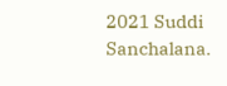2021 Suddi Sanchalana.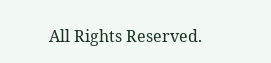All Rights Reserved.